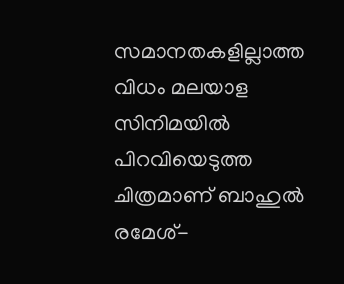സമാനതകളില്ലാത്ത വിധം മലയാള സിനിമയില്‍ പിറവിയെടുത്ത ചിത്രമാണ് ബാഹുല്‍ രമേശ്-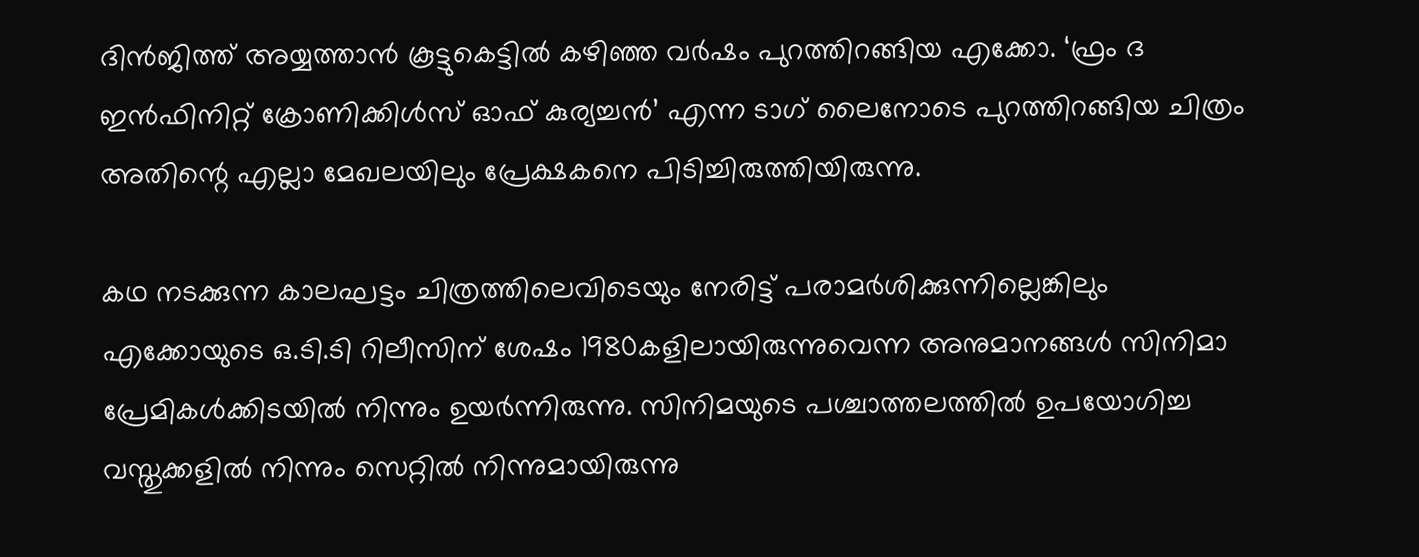ദിന്‍ജിത്ത് അയ്യത്താന്‍ കൂട്ടുകെട്ടില്‍ കഴിഞ്ഞ വര്‍ഷം പുറത്തിറങ്ങിയ എക്കോ. ‘ഫ്രം ദ ഇന്‍ഫിനിറ്റ് ക്രോണിക്കിള്‍സ് ഓഫ് കുര്യച്ചന്‍’ എന്ന ടാഗ് ലൈനോടെ പുറത്തിറങ്ങിയ ചിത്രം അതിന്റെ എല്ലാ മേഖലയിലും പ്രേക്ഷകനെ പിടിച്ചിരുത്തിയിരുന്നു.

കഥ നടക്കുന്ന കാലഘട്ടം ചിത്രത്തിലെവിടെയും നേരിട്ട് പരാമര്‍ശിക്കുന്നില്ലെങ്കിലും എക്കോയുടെ ഒ.ടി.ടി റിലീസിന് ശേഷം 1980കളിലായിരുന്നുവെന്ന അനുമാനങ്ങള്‍ സിനിമാ പ്രേമികള്‍ക്കിടയില്‍ നിന്നും ഉയര്‍ന്നിരുന്നു. സിനിമയുടെ പശ്ചാത്തലത്തില്‍ ഉപയോഗിച്ച വസ്തുക്കളില്‍ നിന്നും സെറ്റില്‍ നിന്നുമായിരുന്നു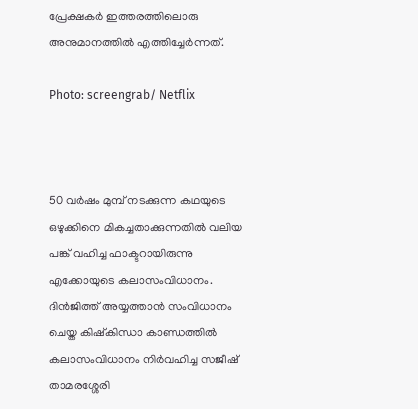പ്രേക്ഷകര്‍ ഇത്തരത്തിലൊരു അനുമാനത്തില്‍ എത്തിച്ചേര്‍ന്നത്.

Photo: screengrab/ Netflix



50 വര്‍ഷം മുമ്പ് നടക്കുന്ന കഥയുടെ ഒഴുക്കിനെ മികച്ചതാക്കുന്നതില്‍ വലിയ പങ്ക് വഹിച്ച ഫാക്ടറായിരുന്നു എക്കോയുടെ കലാസംവിധാനം. ദിന്‍ജിത്ത് അയ്യത്താന്‍ സംവിധാനം ചെയ്ത കിഷ്‌കിന്ധാ കാണ്ഡത്തില്‍ കലാസംവിധാനം നിര്‍വഹിച്ച സജീഷ് താമരശ്ശേരി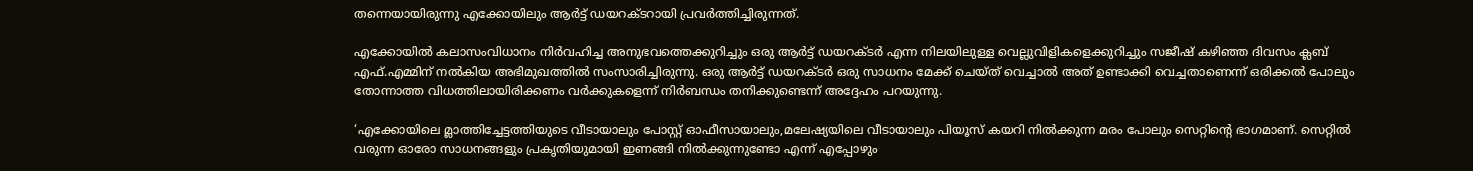തന്നെയായിരുന്നു എക്കോയിലും ആര്‍ട്ട് ഡയറക്ടറായി പ്രവര്‍ത്തിച്ചിരുന്നത്.

എക്കോയില്‍ കലാസംവിധാനം നിര്‍വഹിച്ച അനുഭവത്തെക്കുറിച്ചും ഒരു ആര്‍ട്ട് ഡയറക്ടര്‍ എന്ന നിലയിലുള്ള വെല്ലുവിളികളെക്കുറിച്ചും സജീഷ് കഴിഞ്ഞ ദിവസം ക്ലബ് എഫ്.എമ്മിന് നല്‍കിയ അഭിമുഖത്തില്‍ സംസാരിച്ചിരുന്നു. ഒരു ആര്‍ട്ട് ഡയറക്ടര്‍ ഒരു സാധനം മേക്ക് ചെയ്ത് വെച്ചാല്‍ അത് ഉണ്ടാക്കി വെച്ചതാണെന്ന് ഒരിക്കല്‍ പോലും തോന്നാത്ത വിധത്തിലായിരിക്കണം വര്‍ക്കുകളെന്ന് നിര്‍ബന്ധം തനിക്കുണ്ടെന്ന് അദ്ദേഹം പറയുന്നു.

‘എക്കോയിലെ മ്ലാത്തിച്ചേട്ടത്തിയുടെ വീടായാലും പോസ്റ്റ് ഓഫീസായാലും,മലേഷ്യയിലെ വീടായാലും പിയൂസ് കയറി നില്‍ക്കുന്ന മരം പോലും സെറ്റിന്റെ ഭാഗമാണ്. സെറ്റില്‍ വരുന്ന ഓരോ സാധനങ്ങളും പ്രകൃതിയുമായി ഇണങ്ങി നില്‍ക്കുന്നുണ്ടോ എന്ന് എപ്പോഴും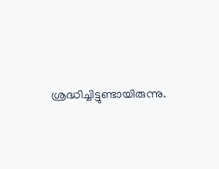ശ്രദ്ധിച്ചിട്ടുണ്ടായിരുന്നു.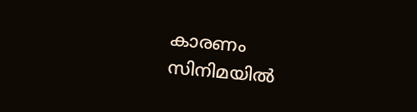കാരണം സിനിമയില്‍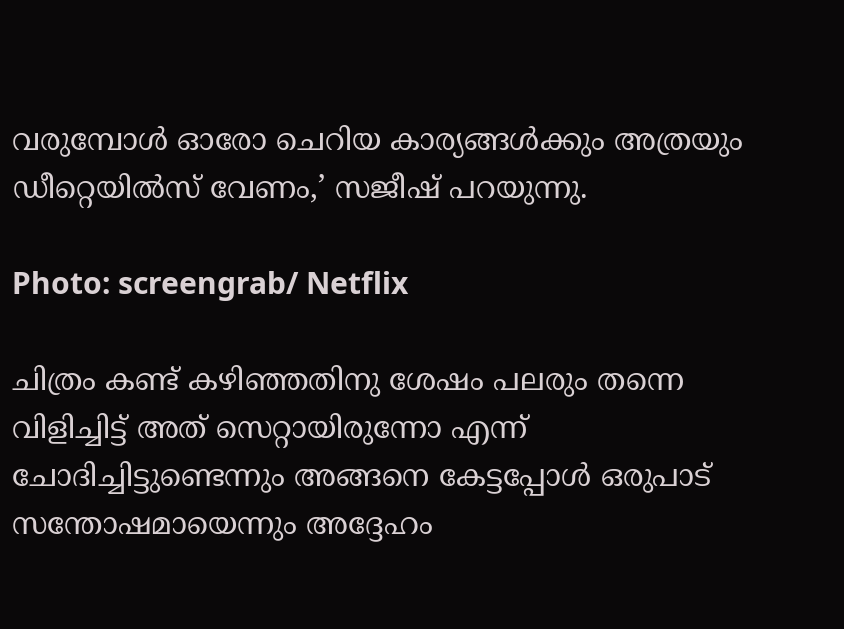വരുമ്പോള്‍ ഓരോ ചെറിയ കാര്യങ്ങള്‍ക്കും അത്രയും ഡീറ്റെയില്‍സ് വേണം,’ സജീഷ് പറയുന്നു.

Photo: screengrab/ Netflix

ചിത്രം കണ്ട് കഴിഞ്ഞതിനു ശേഷം പലരും തന്നെ വിളിച്ചിട്ട് അത് സെറ്റായിരുന്നോ എന്ന് ചോദിച്ചിട്ടുണ്ടെന്നും അങ്ങനെ കേട്ടപ്പോള്‍ ഒരുപാട് സന്തോഷമായെന്നും അദ്ദേഹം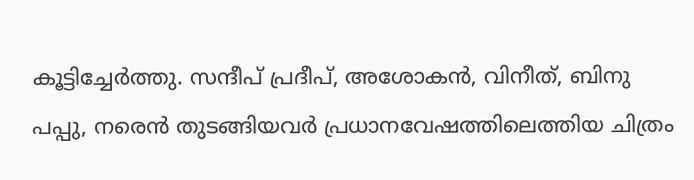കൂട്ടിച്ചേര്‍ത്തു. സന്ദീപ് പ്രദീപ്, അശോകന്‍, വിനീത്, ബിനു പപ്പു, നരെന്‍ തുടങ്ങിയവര്‍ പ്രധാനവേഷത്തിലെത്തിയ ചിത്രം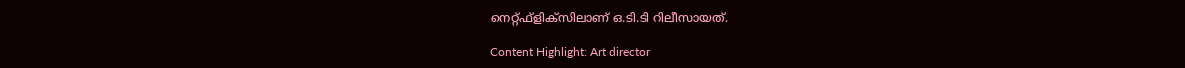നെറ്റ്ഫ്‌ളിക്‌സിലാണ് ഒ.ടി.ടി റിലീസായത്.

Content Highlight: Art director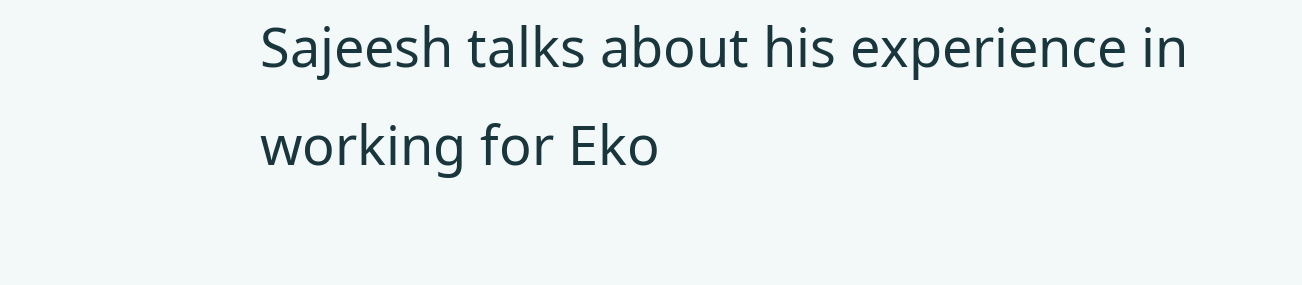Sajeesh talks about his experience in working for Eko